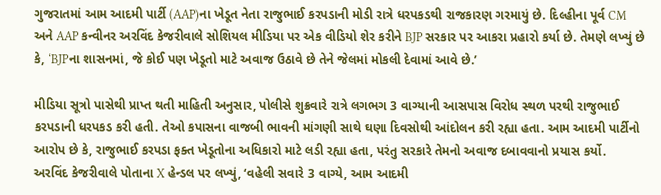ગુજરાતમાં આમ આદમી પાર્ટી (AAP)ના ખેડૂત નેતા રાજુભાઈ કરપડાની મોડી રાત્રે ધરપકડથી રાજકારણ ગરમાયું છે. દિલ્હીના પૂર્વ CM અને AAP કન્વીનર અરવિંદ કેજરીવાલે સોશિયલ મીડિયા પર એક વીડિયો શેર કરીને BJP સરકાર પર આકરા પ્રહારો કર્યા છે. તેમણે લખ્યું છે કે, ‘BJPના શાસનમાં, જે કોઈ પણ ખેડૂતો માટે અવાજ ઉઠાવે છે તેને જેલમાં મોકલી દેવામાં આવે છે.’

મીડિયા સૂત્રો પાસેથી પ્રાપ્ત થતી માહિતી અનુસાર, પોલીસે શુક્રવારે રાત્રે લગભગ 3 વાગ્યાની આસપાસ વિરોધ સ્થળ પરથી રાજુભાઈ કરપડાની ધરપકડ કરી હતી. તેઓ કપાસના વાજબી ભાવની માંગણી સાથે ઘણા દિવસોથી આંદોલન કરી રહ્યા હતા. આમ આદમી પાર્ટીનો આરોપ છે કે, રાજુભાઈ કરપડા ફક્ત ખેડૂતોના અધિકારો માટે લડી રહ્યા હતા, પરંતુ સરકારે તેમનો અવાજ દબાવવાનો પ્રયાસ કર્યો.
અરવિંદ કેજરીવાલે પોતાના X હેન્ડલ પર લખ્યું, ‘વહેલી સવારે 3 વાગ્યે, આમ આદમી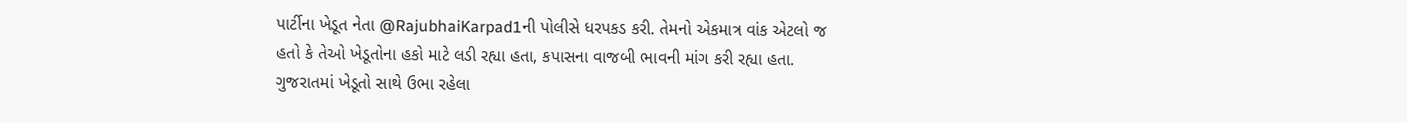પાર્ટીના ખેડૂત નેતા @RajubhaiKarpad1ની પોલીસે ધરપકડ કરી. તેમનો એકમાત્ર વાંક એટલો જ હતો કે તેઓ ખેડૂતોના હકો માટે લડી રહ્યા હતા, કપાસના વાજબી ભાવની માંગ કરી રહ્યા હતા. ગુજરાતમાં ખેડૂતો સાથે ઉભા રહેલા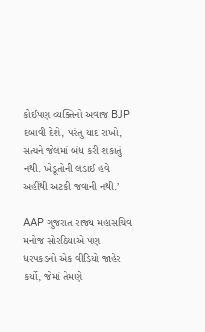કોઈપણ વ્યક્તિનો અવાજ BJP દબાવી દેશે, પરંતુ યાદ રાખો, સત્યને જેલમાં બંધ કરી શકાતું નથી. ખેડૂતોની લડાઈ હવે અહીંથી અટકી જવાની નથી.’

AAP ગુજરાત રાજ્ય મહાસચિવ મનોજ સોરઠિયાએ પણ ધરપકડનો એક વીડિયો જાહેર કર્યો, જેમાં તેમણે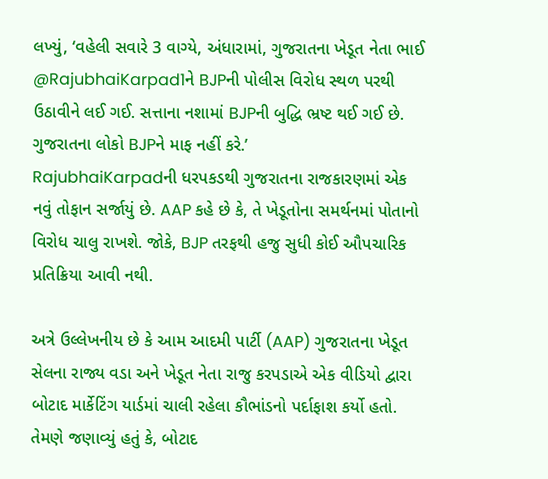લખ્યું, ‘વહેલી સવારે 3 વાગ્યે, અંધારામાં, ગુજરાતના ખેડૂત નેતા ભાઈ @RajubhaiKarpad1ને BJPની પોલીસ વિરોધ સ્થળ પરથી ઉઠાવીને લઈ ગઈ. સત્તાના નશામાં BJPની બુદ્ધિ ભ્રષ્ટ થઈ ગઈ છે. ગુજરાતના લોકો BJPને માફ નહીં કરે.’
RajubhaiKarpadની ધરપકડથી ગુજરાતના રાજકારણમાં એક નવું તોફાન સર્જાયું છે. AAP કહે છે કે, તે ખેડૂતોના સમર્થનમાં પોતાનો વિરોધ ચાલુ રાખશે. જોકે, BJP તરફથી હજુ સુધી કોઈ ઔપચારિક પ્રતિક્રિયા આવી નથી.

અત્રે ઉલ્લેખનીય છે કે આમ આદમી પાર્ટી (AAP) ગુજરાતના ખેડૂત સેલના રાજ્ય વડા અને ખેડૂત નેતા રાજુ કરપડાએ એક વીડિયો દ્વારા બોટાદ માર્કેટિંગ યાર્ડમાં ચાલી રહેલા કૌભાંડનો પર્દાફાશ કર્યો હતો. તેમણે જણાવ્યું હતું કે, બોટાદ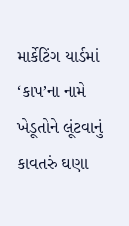માર્કેટિંગ યાર્ડમાં ‘કાપ’ના નામે ખેડૂતોને લૂંટવાનું કાવતરું ઘણા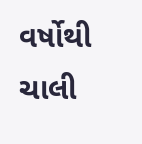વર્ષોથી ચાલી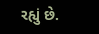રહ્યું છે.